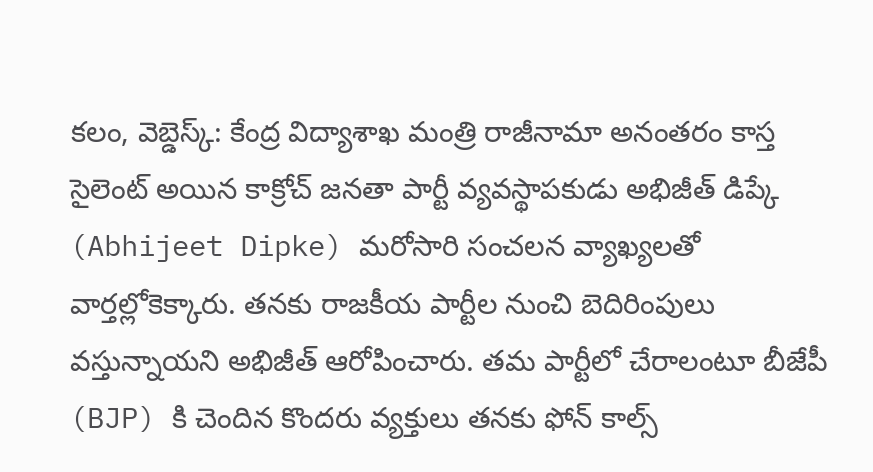కలం, వెబ్డెస్క్: కేంద్ర విద్యాశాఖ మంత్రి రాజీనామా అనంతరం కాస్త సైలెంట్ అయిన కాక్రోచ్ జనతా పార్టీ వ్యవస్థాపకుడు అభిజీత్ డిప్కే (Abhijeet Dipke) మరోసారి సంచలన వ్యాఖ్యలతో వార్తల్లోకెక్కారు. తనకు రాజకీయ పార్టీల నుంచి బెదిరింపులు వస్తున్నాయని అభిజీత్ ఆరోపించారు. తమ పార్టీలో చేరాలంటూ బీజేపీ (BJP) కి చెందిన కొందరు వ్యక్తులు తనకు ఫోన్ కాల్స్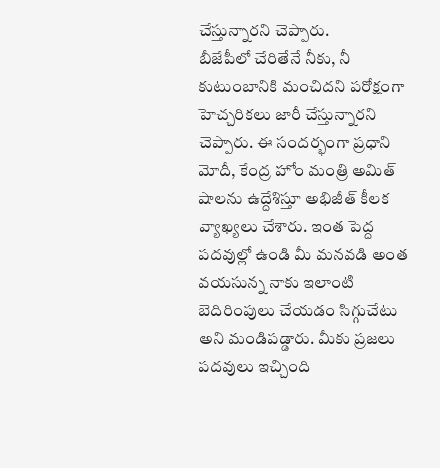చేస్తున్నారని చెప్పారు.
బీజేపీలో చేరితేనే నీకు, నీ కుటుంబానికి మంచిదని పరోక్షంగా హెచ్చరికలు జారీ చేస్తున్నారని చెప్పారు. ఈ సందర్భంగా ప్రధాని మోదీ, కేంద్ర హోం మంత్రి అమిత్ షాలను ఉద్దేశిస్తూ అభిజీత్ కీలక వ్యాఖ్యలు చేశారు. ఇంత పెద్ద పదవుల్లో ఉండి మీ మనవడి అంత వయసున్న నాకు ఇలాంటి బెదిరింపులు చేయడం సిగ్గుచేటు అని మండిపడ్డారు. మీకు ప్రజలు పదవులు ఇచ్చింది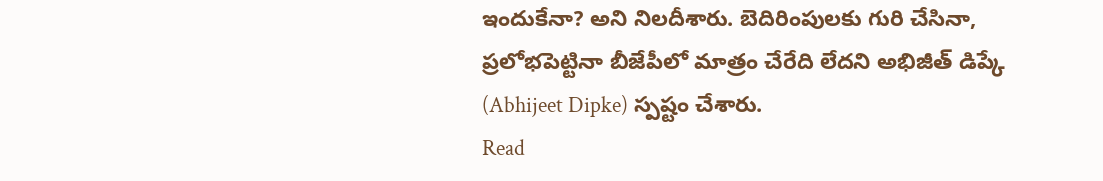ఇందుకేనా? అని నిలదీశారు. బెదిరింపులకు గురి చేసినా, ప్రలోభపెట్టినా బీజేపీలో మాత్రం చేరేది లేదని అభిజీత్ డిప్కే (Abhijeet Dipke) స్పష్టం చేశారు.
Read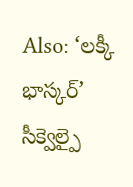Also: ‘లక్కీ భాస్కర్’ సీక్వెల్పై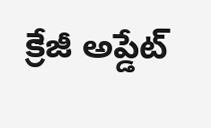క్రేజీ అప్డేట్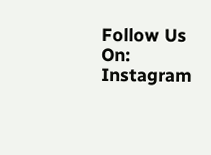Follow Us On: Instagram